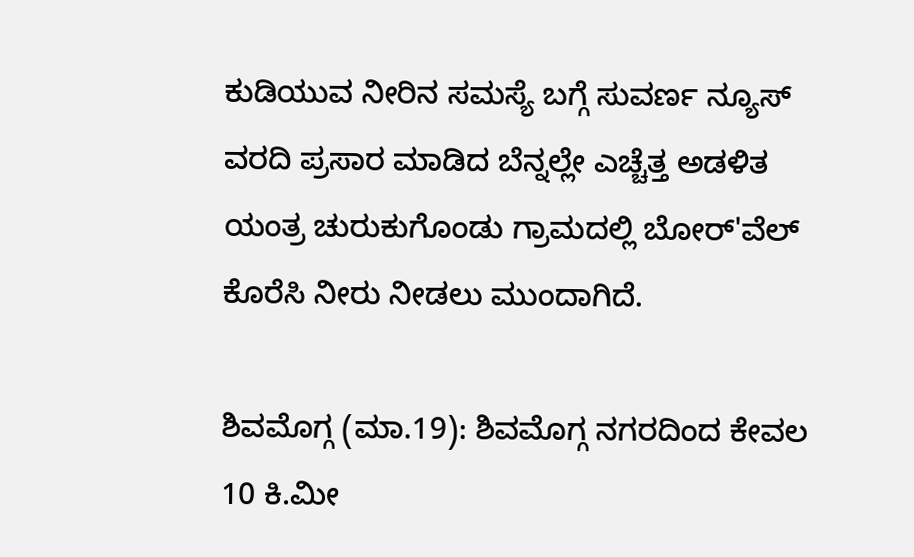ಕುಡಿಯುವ ನೀರಿನ ಸಮಸ್ಯೆ ಬಗ್ಗೆ ಸುವರ್ಣ ನ್ಯೂಸ್ ವರದಿ ಪ್ರಸಾರ ಮಾಡಿದ ಬೆನ್ನಲ್ಲೇ ಎಚ್ಚೆತ್ತ ಅಡಳಿತ ಯಂತ್ರ ಚುರುಕುಗೊಂಡು ಗ್ರಾಮದಲ್ಲಿ ಬೋರ್'ವೆಲ್ ಕೊರೆಸಿ ನೀರು ನೀಡಲು ಮುಂದಾಗಿದೆ.

ಶಿವಮೊಗ್ಗ (ಮಾ.19): ಶಿವಮೊಗ್ಗ ನಗರದಿಂದ ಕೇವಲ 10 ಕಿ.ಮೀ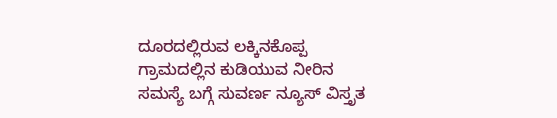ದೂರದಲ್ಲಿರುವ ಲಕ್ಕಿನಕೊಪ್ಪ ಗ್ರಾಮದಲ್ಲಿನ ಕುಡಿಯುವ ನೀರಿನ ಸಮಸ್ಯೆ ಬಗ್ಗೆ ಸುವರ್ಣ ನ್ಯೂಸ್ ವಿಸ್ತೃತ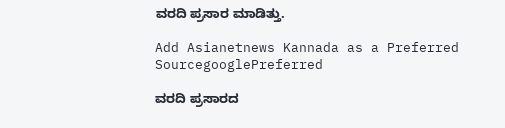ವರದಿ ಪ್ರಸಾರ ಮಾಡಿತ್ತು.

Add Asianetnews Kannada as a Preferred SourcegooglePreferred

ವರದಿ ಪ್ರಸಾರದ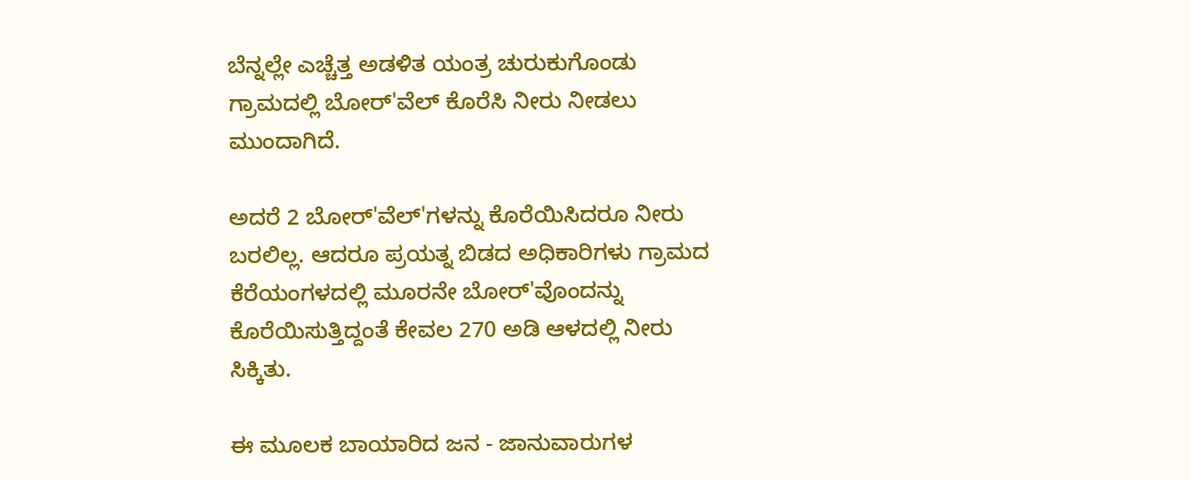ಬೆನ್ನಲ್ಲೇ ಎಚ್ಚೆತ್ತ ಅಡಳಿತ ಯಂತ್ರ ಚುರುಕುಗೊಂಡು ಗ್ರಾಮದಲ್ಲಿ ಬೋರ್'ವೆಲ್ ಕೊರೆಸಿ ನೀರು ನೀಡಲು ಮುಂದಾಗಿದೆ.

ಅದರೆ 2 ಬೋರ್'ವೆಲ್'ಗಳನ್ನು ಕೊರೆಯಿಸಿದರೂ ನೀರು ಬರಲಿಲ್ಲ. ಆದರೂ ಪ್ರಯತ್ನ ಬಿಡದ ಅಧಿಕಾರಿಗಳು ಗ್ರಾಮದ ಕೆರೆಯಂಗಳದಲ್ಲಿ ಮೂರನೇ ಬೋರ್'ವೊಂದನ್ನು ಕೊರೆಯಿಸುತ್ತಿದ್ದಂತೆ ಕೇವಲ 270 ಅಡಿ ಆಳದಲ್ಲಿ ನೀರು ಸಿಕ್ಕಿತು.

ಈ ಮೂಲಕ ಬಾಯಾರಿದ ಜನ - ಜಾನುವಾರುಗಳ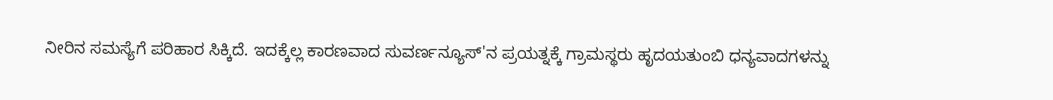ನೀರಿನ ಸಮಸ್ಯೆಗೆ ಪರಿಹಾರ ಸಿಕ್ಕಿದೆ. ಇದಕ್ಕೆಲ್ಲ ಕಾರಣವಾದ ಸುವರ್ಣನ್ಯೂಸ್'ನ ಪ್ರಯತ್ನಕ್ಕೆ ಗ್ರಾಮಸ್ಥರು ಹೃದಯತುಂಬಿ ಧನ್ಯವಾದಗಳನ್ನು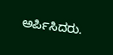ಅರ್ಪಿಸಿದರು.